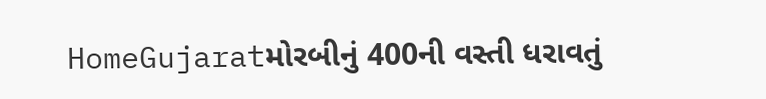HomeGujaratમોરબીનું 400ની વસ્તી ધરાવતું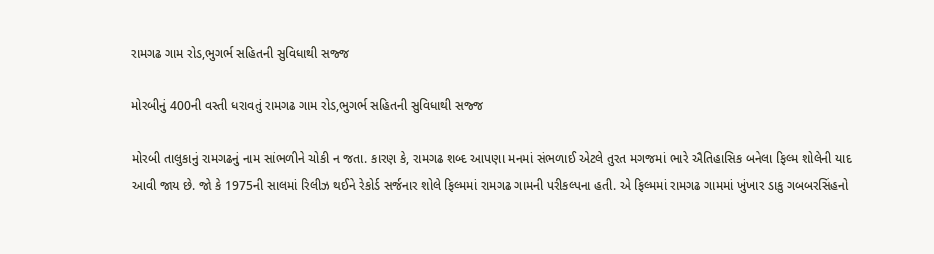રામગઢ ગામ રોડ,ભુગર્ભ સહિતની સુવિધાથી સજ્જ

મોરબીનું 400ની વસ્તી ધરાવતું રામગઢ ગામ રોડ,ભુગર્ભ સહિતની સુવિધાથી સજ્જ

મોરબી તાલુકાનું રામગઢનું નામ સાંભળીને ચોકી ન જતા. કારણ કે, રામગઢ શબ્દ આપણા મનમાં સંભળાઈ એટલે તુરત મગજમાં ભારે ઐતિહાસિક બનેલા ફિલ્મ શોલેની યાદ આવી જાય છે. જો કે 1975ની સાલમાં રિલીઝ થઈને રેકોર્ડ સર્જનાર શોલે ફિલ્મમાં રામગઢ ગામની પરીકલ્પના હતી. એ ફિલ્મમાં રામગઢ ગામમાં ખુંખાર ડાકુ ગબબરસિંહનો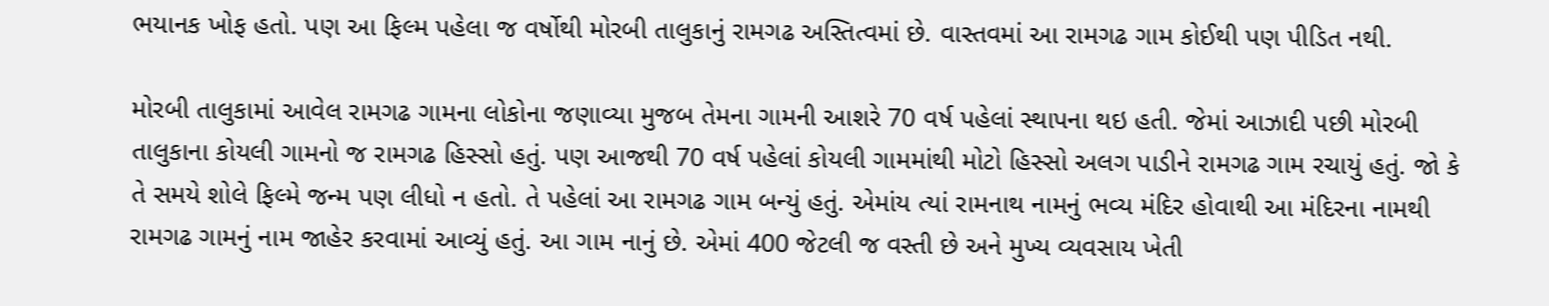ભયાનક ખોફ હતો. પણ આ ફિલ્મ પહેલા જ વર્ષોથી મોરબી તાલુકાનું રામગઢ અસ્તિત્વમાં છે. વાસ્તવમાં આ રામગઢ ગામ કોઈથી પણ પીડિત નથી.

મોરબી તાલુકામાં આવેલ રામગઢ ગામના લોકોના જણાવ્યા મુજબ તેમના ગામની આશરે 70 વર્ષ પહેલાં સ્થાપના થઇ હતી. જેમાં આઝાદી પછી મોરબી તાલુકાના કોયલી ગામનો જ રામગઢ હિસ્સો હતું. પણ આજથી 70 વર્ષ પહેલાં કોયલી ગામમાંથી મોટો હિસ્સો અલગ પાડીને રામગઢ ગામ રચાયું હતું. જો કે તે સમયે શોલે ફિલ્મે જન્મ પણ લીધો ન હતો. તે પહેલાં આ રામગઢ ગામ બન્યું હતું. એમાંય ત્યાં રામનાથ નામનું ભવ્ય મંદિર હોવાથી આ મંદિરના નામથી રામગઢ ગામનું નામ જાહેર કરવામાં આવ્યું હતું. આ ગામ નાનું છે. એમાં 400 જેટલી જ વસ્તી છે અને મુખ્ય વ્યવસાય ખેતી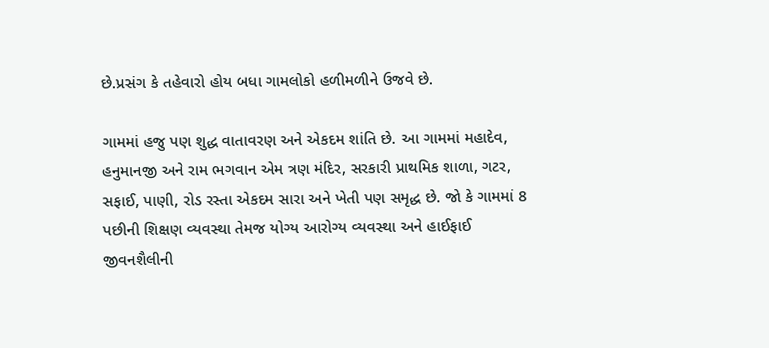છે.પ્રસંગ કે તહેવારો હોય બધા ગામલોકો હળીમળીને ઉજવે છે.

ગામમાં હજુ પણ શુદ્ધ વાતાવરણ અને એકદમ શાંતિ છે. આ ગામમાં મહાદેવ, હનુમાનજી અને રામ ભગવાન એમ ત્રણ મંદિર, સરકારી પ્રાથમિક શાળા, ગટર, સફાઈ, પાણી, રોડ રસ્તા એકદમ સારા અને ખેતી પણ સમૃદ્ધ છે. જો કે ગામમાં 8 પછીની શિક્ષણ વ્યવસ્થા તેમજ યોગ્ય આરોગ્ય વ્યવસ્થા અને હાઈફાઈ જીવનશૈલીની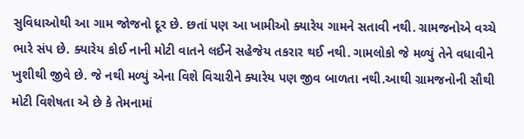સુવિધાઓથી આ ગામ જોજનો દૂર છે. છતાં પણ આ ખામીઓ ક્યારેય ગામને સતાવી નથી. ગ્રામજનોએ વચ્ચે ભારે સંપ છે. ક્યારેય કોઈ નાની મોટી વાતને લઈને સહેજેય તકરાર થઈ નથી. ગામલોકો જે મળ્યું તેને વધાવીને ખુશીથી જીવે છે. જે નથી મળ્યું એના વિશે વિચારીને ક્યારેય પણ જીવ બાળતા નથી.આથી ગ્રામજનોની સૌથી મોટી વિશેષતા એ છે કે તેમનામાં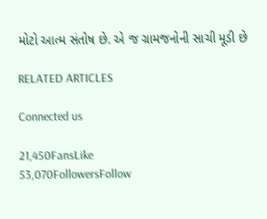મોટો આત્મ સંતોષ છે. એ જ ગ્રામજનોની સાચી મૂડી છે

RELATED ARTICLES

Connected us

21,450FansLike
53,070FollowersFollow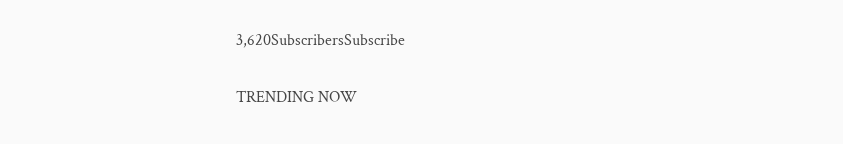3,620SubscribersSubscribe

TRENDING NOW